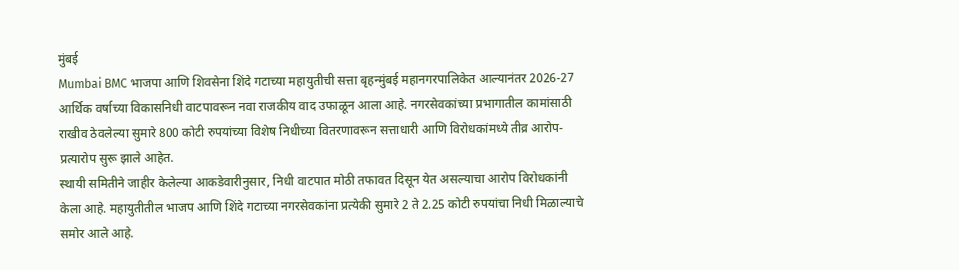मुंबई
Mumbai BMC भाजपा आणि शिवसेना शिंदे गटाच्या महायुतीची सत्ता बृहन्मुंबई महानगरपालिकेत आल्यानंतर 2026-27 आर्थिक वर्षाच्या विकासनिधी वाटपावरून नवा राजकीय वाद उफाळून आला आहे. नगरसेवकांच्या प्रभागातील कामांसाठी राखीव ठेवलेल्या सुमारे 800 कोटी रुपयांच्या विशेष निधीच्या वितरणावरून सत्ताधारी आणि विरोधकांमध्ये तीव्र आरोप-प्रत्यारोप सुरू झाले आहेत.
स्थायी समितीने जाहीर केलेल्या आकडेवारीनुसार, निधी वाटपात मोठी तफावत दिसून येत असल्याचा आरोप विरोधकांनी केला आहे. महायुतीतील भाजप आणि शिंदे गटाच्या नगरसेवकांना प्रत्येकी सुमारे 2 ते 2.25 कोटी रुपयांचा निधी मिळाल्याचे समोर आले आहे.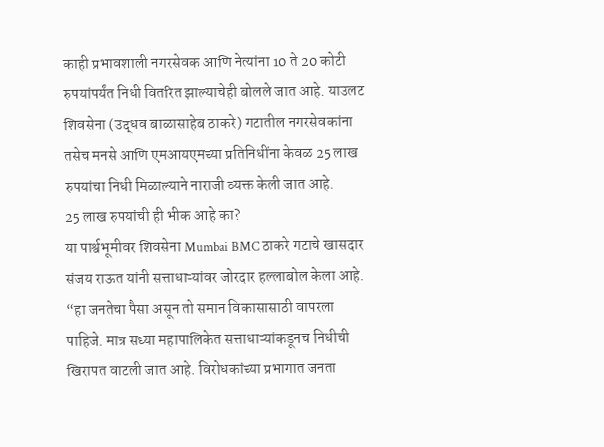काही प्रभावशाली नगरसेवक आणि नेत्यांना 10 ते 20 कोटी रुपयांपर्यंत निधी वितरित झाल्याचेही बोलले जात आहे. याउलट शिवसेना (उद्धव बाळासाहेब ठाकरे) गटातील नगरसेवकांना तसेच मनसे आणि एमआयएमच्या प्रतिनिधींना केवळ 25 लाख रुपयांचा निधी मिळाल्याने नाराजी व्यक्त केली जात आहे.
25 लाख रुपयांची ही भीक आहे का?
या पार्श्वभूमीवर शिवसेना Mumbai BMC ठाकरे गटाचे खासदार संजय राऊत यांनी सत्ताधाऱ्यांवर जोरदार हल्लाबोल केला आहे. “हा जनतेचा पैसा असून तो समान विकासासाठी वापरला पाहिजे. मात्र सध्या महापालिकेत सत्ताधाऱ्यांकडूनच निधीची खिरापत वाटली जात आहे. विरोधकांच्या प्रभागात जनता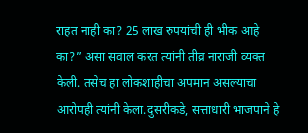राहत नाही का? 25 लाख रुपयांची ही भीक आहे का?” असा सवाल करत त्यांनी तीव्र नाराजी व्यक्त केली. तसेच हा लोकशाहीचा अपमान असल्याचा आरोपही त्यांनी केला.दुसरीकडे, सत्ताधारी भाजपाने हे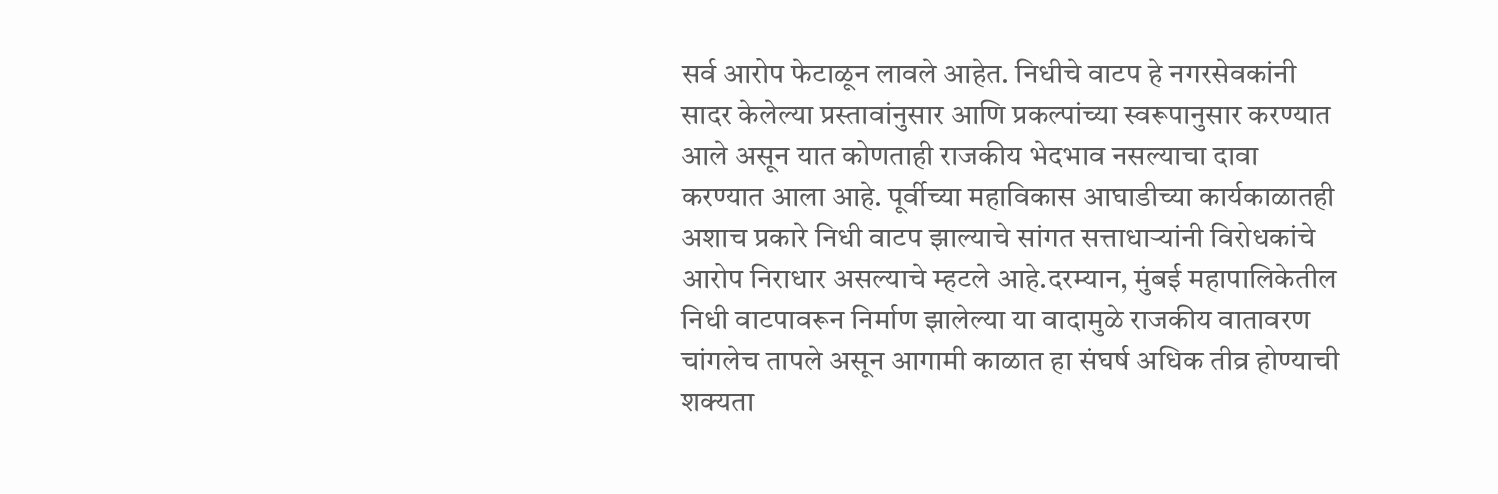सर्व आरोप फेटाळून लावले आहेत. निधीचे वाटप हे नगरसेवकांनी सादर केलेल्या प्रस्तावांनुसार आणि प्रकल्पांच्या स्वरूपानुसार करण्यात आले असून यात कोणताही राजकीय भेदभाव नसल्याचा दावा करण्यात आला आहे. पूर्वीच्या महाविकास आघाडीच्या कार्यकाळातही अशाच प्रकारे निधी वाटप झाल्याचे सांगत सत्ताधाऱ्यांनी विरोधकांचे आरोप निराधार असल्याचे म्हटले आहे.दरम्यान, मुंबई महापालिकेतील निधी वाटपावरून निर्माण झालेल्या या वादामुळे राजकीय वातावरण चांगलेच तापले असून आगामी काळात हा संघर्ष अधिक तीव्र होण्याची शक्यता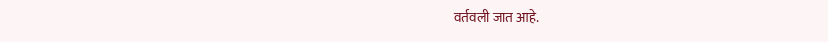वर्तवली जात आहे.